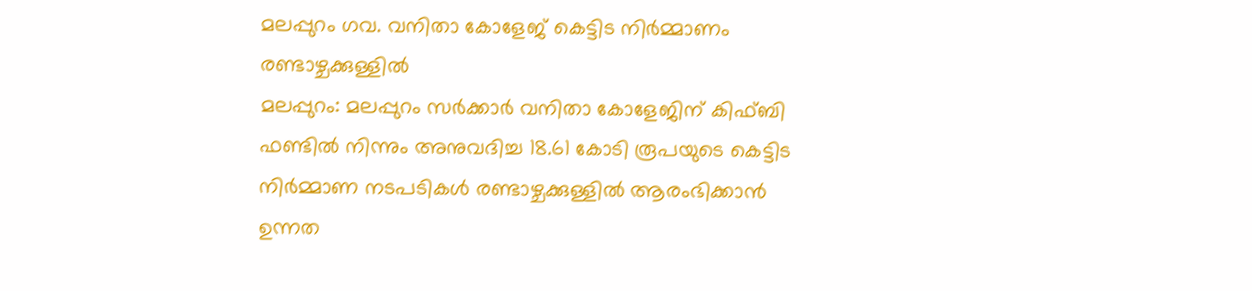മലപ്പുറം ഗവ. വനിതാ കോളേജ് കെട്ടിട നിർമ്മാണം രണ്ടാഴ്ചക്കുള്ളിൽ
മലപ്പുറം: മലപ്പുറം സർക്കാർ വനിതാ കോളേജിന് കിഫ്ബി ഫണ്ടിൽ നിന്നും അനുവദിച്ച 18.61 കോടി രൂപയുടെ കെട്ടിട നിർമ്മാണ നടപടികൾ രണ്ടാഴ്ചക്കുള്ളിൽ ആരംഭിക്കാൻ ഉന്നത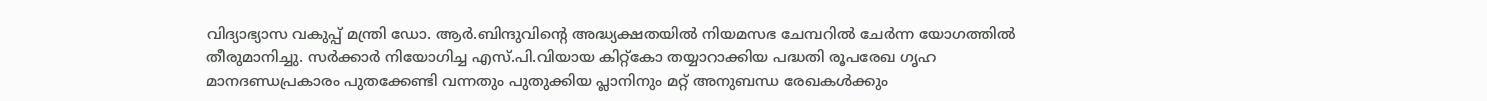വിദ്യാഭ്യാസ വകുപ്പ് മന്ത്രി ഡോ. ആർ.ബിന്ദുവിന്റെ അദ്ധ്യക്ഷതയിൽ നിയമസഭ ചേമ്പറിൽ ചേർന്ന യോഗത്തിൽ തീരുമാനിച്ചു. സർക്കാർ നിയോഗിച്ച എസ്.പി.വിയായ കിറ്റ്കോ തയ്യാറാക്കിയ പദ്ധതി രൂപരേഖ ഗൃഹ മാനദണ്ഡപ്രകാരം പുതക്കേണ്ടി വന്നതും പുതുക്കിയ പ്ലാനിനും മറ്റ് അനുബന്ധ രേഖകൾക്കും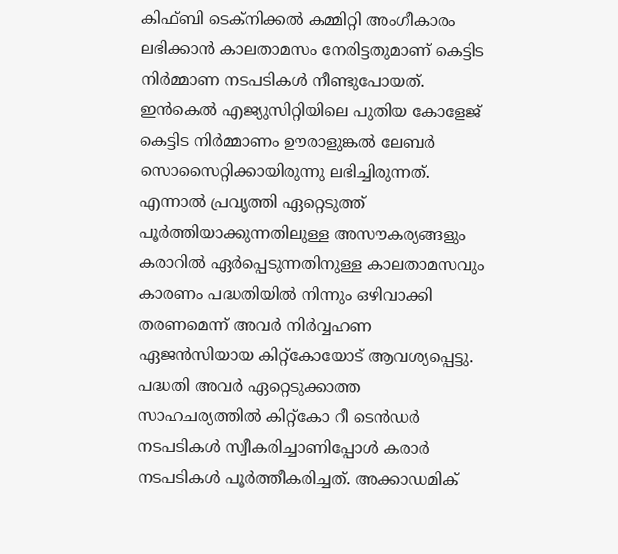കിഫ്ബി ടെക്നിക്കൽ കമ്മിറ്റി അംഗീകാരം ലഭിക്കാൻ കാലതാമസം നേരിട്ടതുമാണ് കെട്ടിട നിർമ്മാണ നടപടികൾ നീണ്ടുപോയത്.
ഇൻകെൽ എജ്യുസിറ്റിയിലെ പുതിയ കോളേജ് കെട്ടിട നിർമ്മാണം ഊരാളുങ്കൽ ലേബർ സൊസൈറ്റിക്കായിരുന്നു ലഭിച്ചിരുന്നത്. എന്നാൽ പ്രവൃത്തി ഏറ്റെടുത്ത് പൂർത്തിയാക്കുന്നതിലുള്ള അസൗകര്യങ്ങളും കരാറിൽ ഏർപ്പെടുന്നതിനുള്ള കാലതാമസവും കാരണം പദ്ധതിയിൽ നിന്നും ഒഴിവാക്കി തരണമെന്ന് അവർ നിർവ്വഹണ ഏജൻസിയായ കിറ്റ്കോയോട് ആവശ്യപ്പെട്ടു. പദ്ധതി അവർ ഏറ്റെടുക്കാത്ത സാഹചര്യത്തിൽ കിറ്റ്കോ റീ ടെൻഡർ നടപടികൾ സ്വീകരിച്ചാണിപ്പോൾ കരാർ നടപടികൾ പൂർത്തീകരിച്ചത്. അക്കാഡമിക്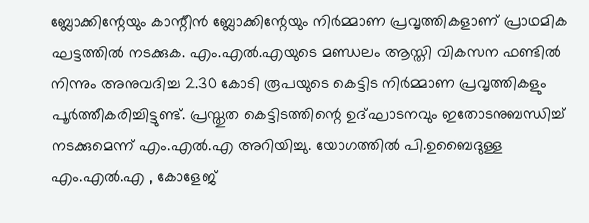ബ്ലോക്കിന്റേയും കാന്റീൻ ബ്ലോക്കിന്റേയും നിർമ്മാണ പ്രവൃത്തികളാണ് പ്രാഥമിക ഘട്ടത്തിൽ നടക്കുക. എം.എൽ.എയുടെ മണ്ഡലം ആസ്തി വികസന ഫണ്ടിൽ നിന്നും അനുവദിച്ച 2.30 കോടി രൂപയുടെ കെട്ടിട നിർമ്മാണ പ്രവൃത്തികളും പൂർത്തീകരിച്ചിട്ടുണ്ട്. പ്രസ്തുത കെട്ടിടത്തിന്റെ ഉദ്ഘാടനവും ഇതോടനുബന്ധിച്ച് നടക്കുമെന്ന് എം.എൽ.എ അറിയിച്ചു. യോഗത്തിൽ പി.ഉബൈദുള്ള എം.എൽ.എ , കോളേജ്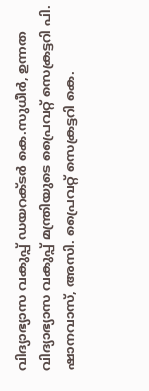വിദ്യാഭ്യാസ വകുപ്പ് ഡയറക്ടർ കെ.സുധീർ, ഉന്നത വിദ്യാഭ്യാസ വകുപ്പ് മന്ത്രിയുടെ പ്രൈവറ്റ് സെക്രട്ടറി പി. ഷാനവാസ്, അസി. പ്രൈവറ്റ് സെക്രട്ടറി കെ.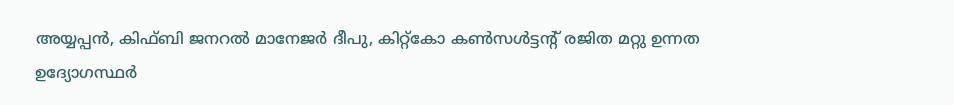അയ്യപ്പൻ, കിഫ്ബി ജനറൽ മാനേജർ ദീപു, കിറ്റ്കോ കൺസൾട്ടന്റ് രജിത മറ്റു ഉന്നത ഉദ്യോഗസ്ഥർ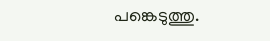പങ്കെടുത്തു.